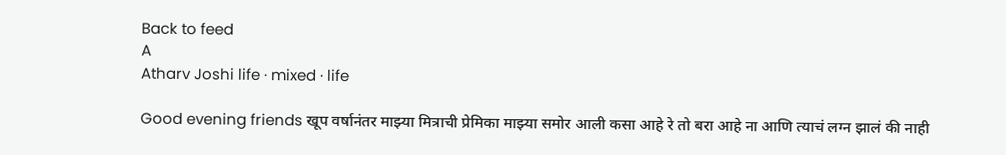Back to feed
A
Atharv Joshi life · mixed · life

Good evening friends खूप वर्षानंतर माझ्या मित्राची प्रेमिका माझ्या समोर आली कसा आहे रे तो बरा आहे ना आणि त्याचं लग्न झालं की नाही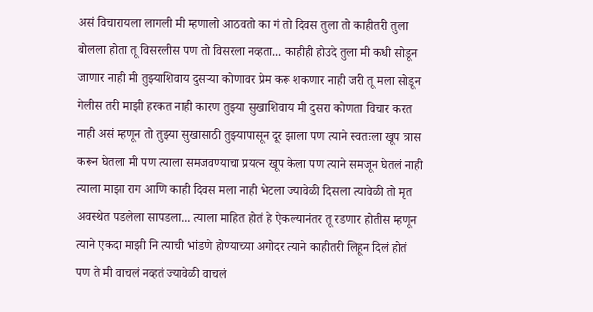असं विचारायला लागली मी म्हणालो आठवतो का गं तो दिवस तुला तो काहीतरी तुला बोलला होता तू विसरलीस पण तो विसरला नव्हता... काहीही होउदे तुला मी कधी सोडून जाणार नाही मी तुझ्याशिवाय दुसऱ्या कोणावर प्रेम करू शकणार नाही जरी तू मला सोडून गेलीस तरी माझी हरकत नाही कारण तुझ्या सुखाशिवाय मी दुसरा कोणता विचार करत नाही असं म्हणून तो तुझ्या सुखासाठी तुझ्यापासून दूर झाला पण त्याने स्वतःला खूप त्रास करून घेतला मी पण त्याला समजवण्याचा प्रयत्न खूप केला पण त्याने समजून घेतलं नाही त्याला माझा राग आणि काही दिवस मला नाही भेटला ज्यावेळी दिसला त्यावेळी तो मृत अवस्थेत पडलेला सापडला... त्याला माहित होतं हे ऐकल्यानंतर तू रडणार होतीस म्हणून त्याने एकदा माझी नि त्याची भांडणे होण्याच्या अगोदर त्याने काहीतरी लिहून दिलं होतं पण ते मी वाचलं नव्हतं ज्यावेळी वाचलं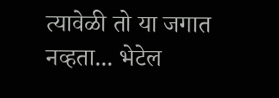त्यावेळी तो या जगात नव्हता... भेटेल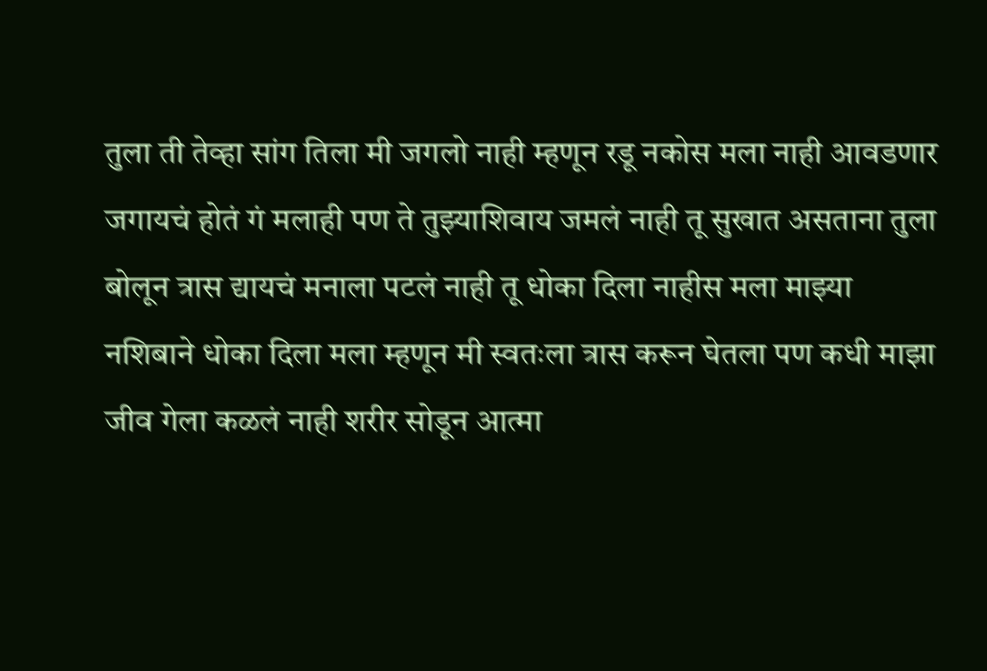तुला ती तेव्हा सांग तिला मी जगलो नाही म्हणून रडू नकोस मला नाही आवडणार जगायचं होतं गं मलाही पण ते तुझ्याशिवाय जमलं नाही तू सुखात असताना तुला बोलून त्रास द्यायचं मनाला पटलं नाही तू धोका दिला नाहीस मला माझ्या नशिबाने धोका दिला मला म्हणून मी स्वतःला त्रास करून घेतला पण कधी माझा जीव गेला कळलं नाही शरीर सोडून आत्मा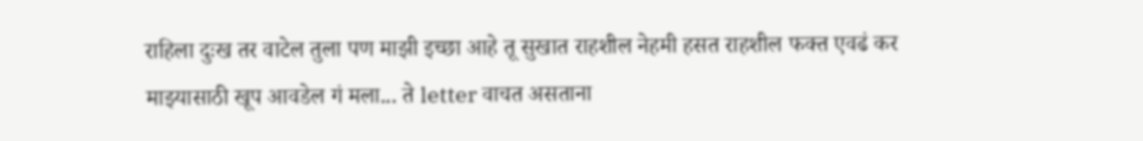राहिला दुःख तर वाटेल तुला पण माझी इच्छा आहे तू सुखात राहशील नेहमी हसत राहशील फक्त एवढं कर माझ्यासाठी खूप आवडेल गं मला... ते letter वाचत असताना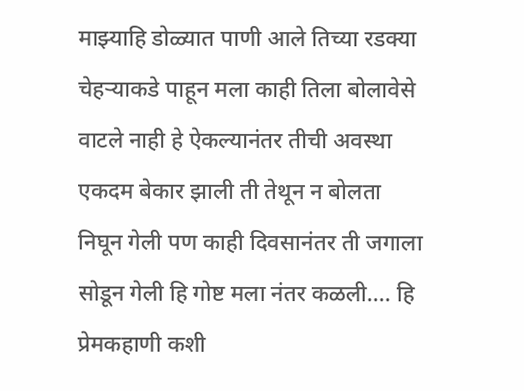माझ्याहि डोळ्यात पाणी आले तिच्या रडक्या चेहऱ्याकडे पाहून मला काही तिला बोलावेसे वाटले नाही हे ऐकल्यानंतर तीची अवस्था एकदम बेकार झाली ती तेथून न बोलता निघून गेली पण काही दिवसानंतर ती जगाला सोडून गेली हि गोष्ट मला नंतर कळली.... हि प्रेमकहाणी कशी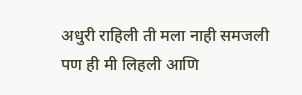अधुरी राहिली ती मला नाही समजली पण ही मी लिहली आणि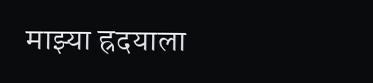माझ्या ह्रदयाला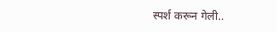स्पर्श करून गेली..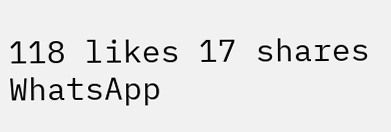118 likes 17 shares
WhatsApp